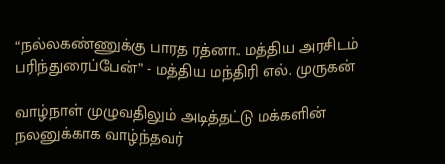“நல்லகண்ணுக்கு பாரத ரத்னா.. மத்திய அரசிடம் பரிந்துரைப்பேன்” - மத்திய மந்திரி எல். முருகன்

வாழ்நாள் முழுவதிலும் அடித்தட்டு மக்களின் நலனுக்காக வாழ்ந்தவர்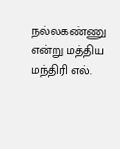நல்லகண்ணு என்று மத்திய மந்திரி எல்.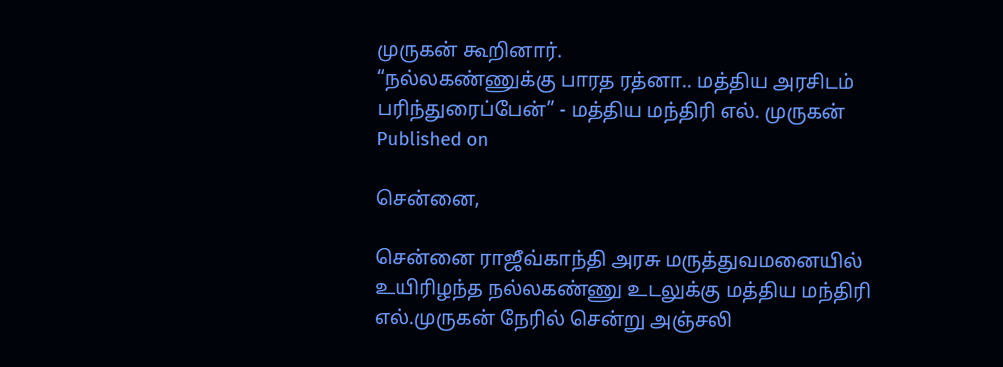முருகன் கூறினார்.
“நல்லகண்ணுக்கு பாரத ரத்னா.. மத்திய அரசிடம் பரிந்துரைப்பேன்” - மத்திய மந்திரி எல். முருகன்
Published on

சென்னை,

சென்னை ராஜீவ்காந்தி அரசு மருத்துவமனையில் உயிரிழந்த நல்லகண்ணு உடலுக்கு மத்திய மந்திரி எல்.முருகன் நேரில் சென்று அஞ்சலி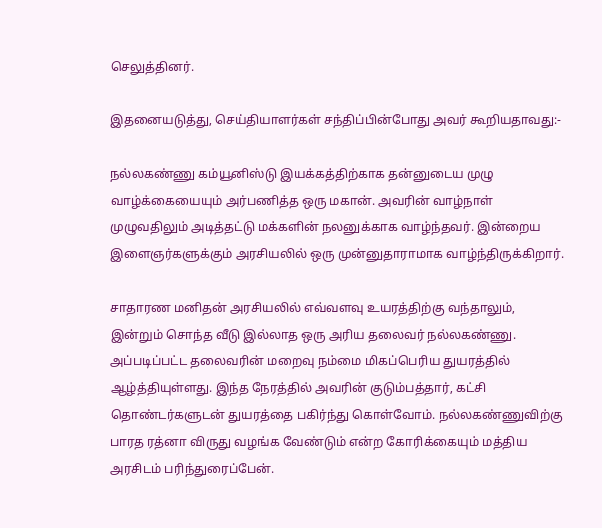செலுத்தினர்.

இதனையடுத்து, செய்தியாளர்கள் சந்திப்பின்போது அவர் கூறியதாவது:-

நல்லகண்ணு கம்யூனிஸ்டு இயக்கத்திற்காக தன்னுடைய முழு வாழ்க்கையையும் அர்பணித்த ஒரு மகான். அவரின் வாழ்நாள் முழுவதிலும் அடித்தட்டு மக்களின் நலனுக்காக வாழ்ந்தவர். இன்றைய இளைஞர்களுக்கும் அரசியலில் ஒரு முன்னுதாராமாக வாழ்ந்திருக்கிறார்.

சாதாரண மனிதன் அரசியலில் எவ்வளவு உயரத்திற்கு வந்தாலும், இன்றும் சொந்த வீடு இல்லாத ஒரு அரிய தலைவர் நல்லகண்ணு. அப்படிப்பட்ட தலைவரின் மறைவு நம்மை மிகப்பெரிய துயரத்தில் ஆழ்த்தியுள்ளது. இந்த நேரத்தில் அவரின் குடும்பத்தார், கட்சி தொண்டர்களுடன் துயரத்தை பகிர்ந்து கொள்வோம். நல்லகண்ணுவிற்கு பாரத ரத்னா விருது வழங்க வேண்டும் என்ற கோரிக்கையும் மத்திய அரசிடம் பரிந்துரைப்பேன்.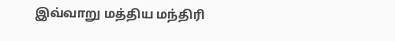இவ்வாறு மத்திய மந்திரி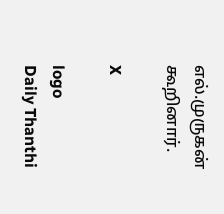எல்.முருகன் கூறினார்.

X

logo
Daily Thanthi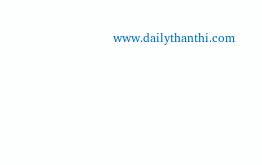www.dailythanthi.com